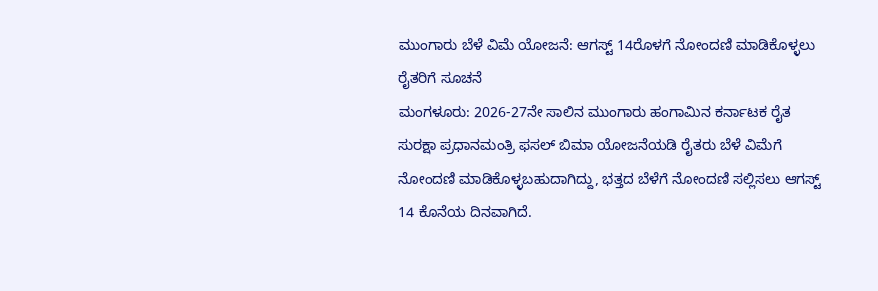ಮುಂಗಾರು ಬೆಳೆ ವಿಮೆ ಯೋಜನೆ: ಆಗಸ್ಟ್ 14ರೊಳಗೆ ನೋಂದಣಿ ಮಾಡಿಕೊಳ್ಳಲು ರೈತರಿಗೆ ಸೂಚನೆ
ಮಂಗಳೂರು: 2026-27ನೇ ಸಾಲಿನ ಮುಂಗಾರು ಹಂಗಾಮಿನ ಕರ್ನಾಟಕ ರೈತ ಸುರಕ್ಷಾ ಪ್ರಧಾನಮಂತ್ರಿ ಫಸಲ್ ಬಿಮಾ ಯೋಜನೆಯಡಿ ರೈತರು ಬೆಳೆ ವಿಮೆಗೆ ನೋಂದಣಿ ಮಾಡಿಕೊಳ್ಳಬಹುದಾಗಿದ್ದು, ಭತ್ತದ ಬೆಳೆಗೆ ನೋಂದಣಿ ಸಲ್ಲಿಸಲು ಆಗಸ್ಟ್ 14 ಕೊನೆಯ ದಿನವಾಗಿದೆ.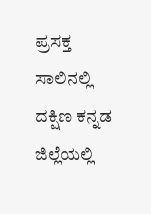ಪ್ರಸಕ್ತ ಸಾಲಿನಲ್ಲಿ ದಕ್ಷಿಣ ಕನ್ನಡ ಜಿಲ್ಲೆಯಲ್ಲಿ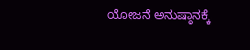ಯೋಜನೆ ಅನುಷ್ಠಾನಕ್ಕೆ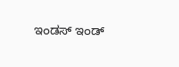ಇಂಡಸ್ ಇಂಡ್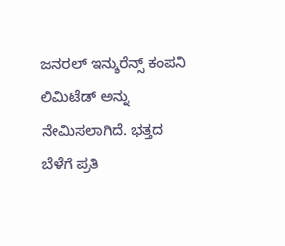ಜನರಲ್ ಇನ್ಶುರೆನ್ಸ್ ಕಂಪನಿ ಲಿಮಿಟೆಡ್ ಅನ್ನು ನೇಮಿಸಲಾಗಿದೆ. ಭತ್ತದ ಬೆಳೆಗೆ ಪ್ರತಿ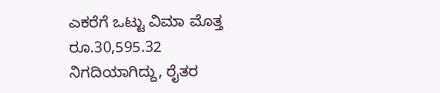ಎಕರೆಗೆ ಒಟ್ಟು ವಿಮಾ ಮೊತ್ತ ರೂ.30,595.32 ನಿಗದಿಯಾಗಿದ್ದು, ರೈತರ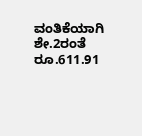ವಂತಿಕೆಯಾಗಿ ಶೇ.2ರಂತೆ ರೂ.611.91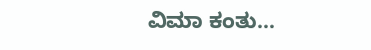ವಿಮಾ ಕಂತು…